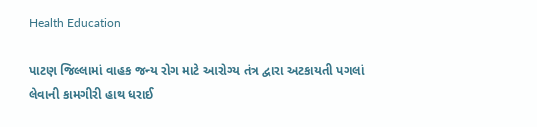Health Education

પાટણ જિલ્લામાં વાહક જન્ય રોગ માટે આરોગ્ય તંત્ર દ્વારા અટકાયતી પગલાં લેવાની કામગીરી હાથ ધરાઈ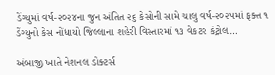ડેંગ્યુમાં વર્ષ-૨૦૨૪ના જુન અંતિત ૨૬ કેસોની સામે ચાલુ વર્ષ-૨૦૨૫માં ફક્ત ૧ ડેંગ્યુનો કેસ નોંધાયો જિલ્લાના શહેરી વિસ્તારમાં ૧૩ વેકટર કંટ્રોલ…

અંબાજી ખાતે નેશનલ ડોક્ટર્સ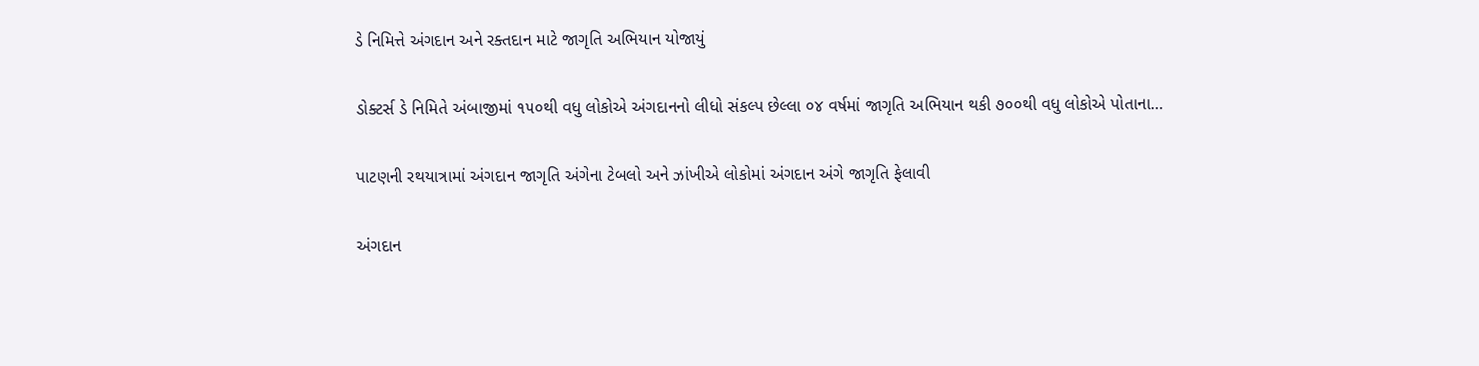ડે નિમિત્તે અંગદાન અને રક્તદાન માટે જાગૃતિ અભિયાન યોજાયું

ડોક્ટર્સ ડે નિમિતે અંબાજીમાં ૧૫૦થી વધુ લોકોએ અંગદાનનો લીધો સંકલ્પ છેલ્લા ૦૪ વર્ષમાં જાગૃતિ અભિયાન થકી ૭૦૦થી વધુ લોકોએ પોતાના…

પાટણની રથયાત્રામાં અંગદાન જાગૃતિ અંગેના ટેબલો અને ઝાંખીએ લોકોમાં અંગદાન અંગે જાગૃતિ ફેલાવી

અંગદાન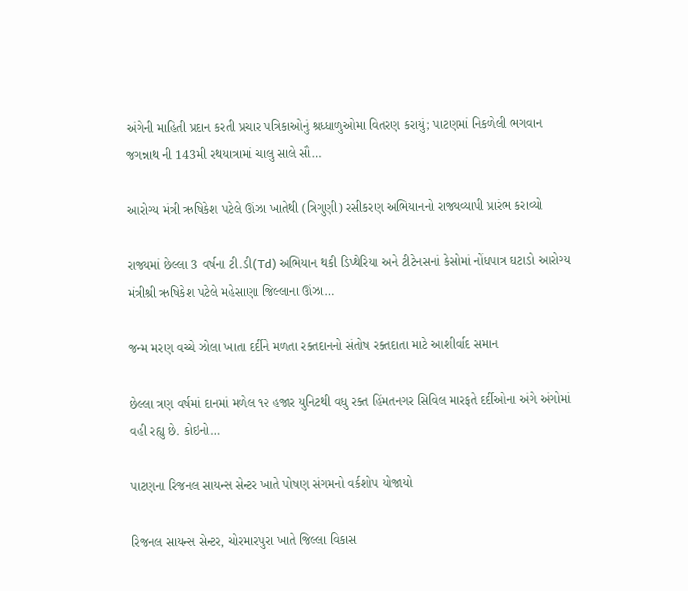અંગેની માહિતી પ્રદાન કરતી પ્રચાર પત્રિકાઓનું શ્રધ્ધાળુઓમા વિતરણ કરાયું; પાટણમાં નિકળેલી ભગવાન જગન્નાથ ની 143મી રથયાત્રામાં ચાલુ સાલે સૌ…

આરોગ્ય મંત્રી ઋષિકેશ પટેલે ઊંઝા ખાતેથી (ત્રિગુણી) રસીકરણ અભિયાનનો રાજ્યવ્યાપી પ્રારંભ કરાવ્યો

રાજ્યમાં છેલ્લા 3 વર્ષના ટી.ડી(Td) અભિયાન થકી ડિપ્થેરિયા અને ટીટેનસનાં કેસોમાં નોંધપાત્ર ઘટાડો આરોગ્ય મંત્રીશ્રી ઋષિકેશ પટેલે મહેસાણા જિલ્લાના ઊંઝા…

જન્મ મરણ વચ્ચે ઝોલા ખાતા દર્દીને મળતા રક્તદાનનો સંતોષ રક્તદાતા માટે આશીર્વાદ સમાન

છેલ્લા ત્રણ વર્ષમાં દાનમાં મળેલ ૧૨ હજાર યુનિટથી વધુ રક્ત હિંમતનગર સિવિલ મારફતે દર્દીઓના અંગે અંગોમાં વહી રહ્યુ છે. કોઇનો…

પાટણના રિજનલ સાયન્સ સેન્ટર ખાતે પોષણ સંગમનો વર્કશોપ યોજાયો

રિજનલ સાયન્સ સેન્ટર, ચોરમારપુરા ખાતે જિલ્લા વિકાસ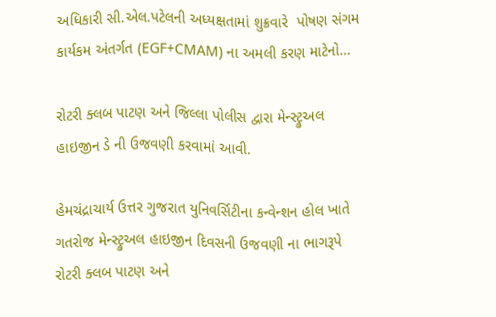અધિકારી સી.એલ.પટેલની અધ્યક્ષતામાં શુક્રવારે  પોષણ સંગમ કાર્યકમ અંતર્ગત (EGF+CMAM) ના અમલી કરણ માટેનો…

રોટરી ક્લબ પાટણ અને જિલ્લા પોલીસ દ્વારા મેન્સ્ટ્રુઅલ હાઇજીન ડે ની ઉજવણી કરવામાં આવી.

હેમચંદ્રાચાર્ય ઉત્તર ગુજરાત યુનિવર્સિટીના કન્વેન્શન હોલ ખાતે ગતરોજ મેન્સ્ટ્રુઅલ હાઇજીન દિવસની ઉજવણી ના ભાગરૂપે રોટરી ક્લબ પાટણ અને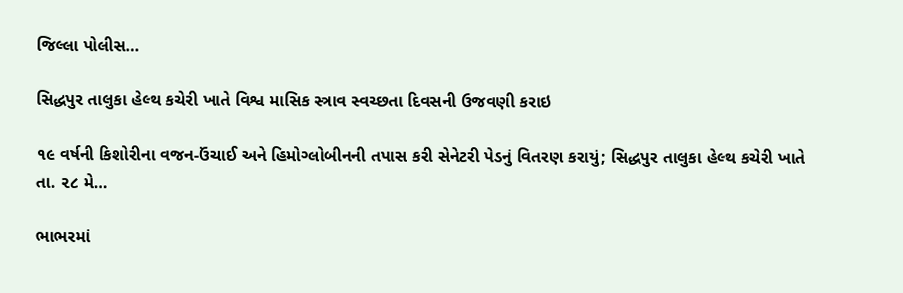જિલ્લા પોલીસ…

સિદ્ધપુર તાલુકા હેલ્થ કચેરી ખાતે વિશ્વ માસિક સ્ત્રાવ સ્વચ્છતા દિવસની ઉજવણી કરાઇ

૧૯ વર્ષની કિશોરીના વજન-ઉંચાઈ અને હિમોગ્લોબીનની તપાસ કરી સેનેટરી પેડનું વિતરણ કરાયું; સિદ્ધપુર તાલુકા હેલ્થ કચેરી ખાતે તા. ૨૮ મે…

ભાભરમાં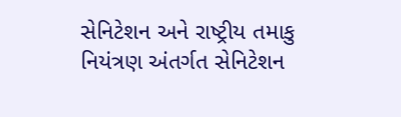સેનિટેશન અને રાષ્ટ્રીય તમાકુ નિયંત્રણ અંતર્ગત સેનિટેશન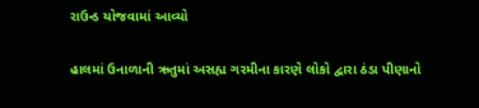રાઉન્ડ યોજવામાં આવ્યો

હાલમાં ઉનાળાની ઋતુમાં અસહ્ય ગરમીના કારણે લોકો દ્વારા ઠંડા પીણાનો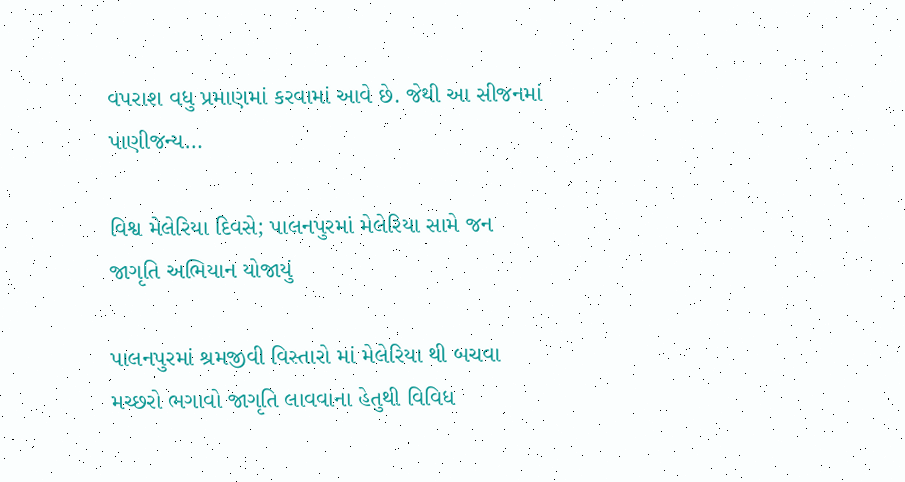વપરાશ વધુ પ્રમાણમાં કરવામાં આવે છે. જેથી આ સીજનમાં પાણીજન્ય…

વિશ્વ મેલેરિયા દિવસે; પાલનપુરમાં મેલેરિયા સામે જન જાગૃતિ અભિયાન યોજાયું

પાલનપુરમાં શ્રમજીવી વિસ્તારો માં મેલેરિયા થી બચવા મચ્છરો ભગાવો જાગૃતિ લાવવાના હેતુથી વિવિધ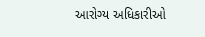આરોગ્ય અધિકારીઓ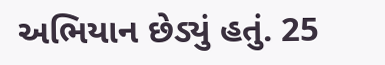અભિયાન છેડ્યું હતું. 25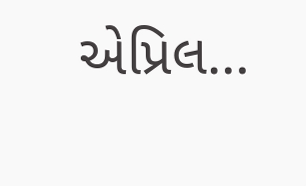એપ્રિલ…